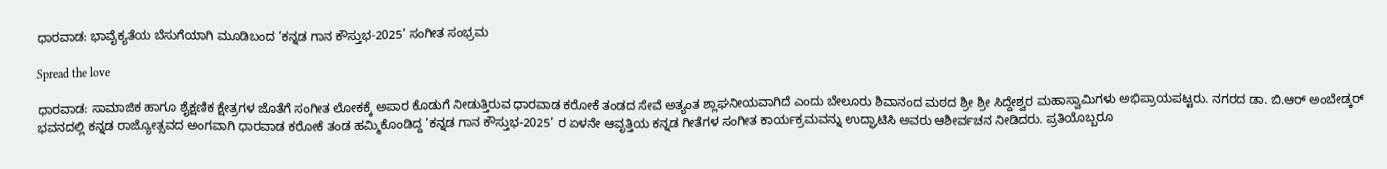ಧಾರವಾಡ: ಭಾವೈಕ್ಯತೆಯ ಬೆಸುಗೆಯಾಗಿ ಮೂಡಿಬಂದ ‘ಕನ್ನಡ ಗಾನ ಕೌಸ್ತುಭ-2025’ ಸಂಗೀತ ಸಂಭ್ರಮ

Spread the love

ಧಾರವಾಡ: ಸಾಮಾಜಿಕ ಹಾಗೂ ಶೈಕ್ಷಣಿಕ ಕ್ಷೇತ್ರಗಳ ಜೊತೆಗೆ ಸಂಗೀತ ಲೋಕಕ್ಕೆ ಅಪಾರ ಕೊಡುಗೆ ನೀಡುತ್ತಿರುವ ಧಾರವಾಡ ಕರೋಕೆ ತಂಡದ ಸೇವೆ ಅತ್ಯಂತ ಶ್ಲಾಘನೀಯವಾಗಿದೆ ಎಂದು ಬೇಲೂರು ಶಿವಾನಂದ ಮಠದ ಶ್ರೀ ಶ್ರೀ ಸಿದ್ದೇಶ್ವರ ಮಹಾಸ್ವಾಮಿಗಳು ಅಭಿಪ್ರಾಯಪಟ್ಟರು. ನಗರದ ಡಾ. ಬಿ.ಆರ್ ಅಂಬೇಡ್ಕರ್ ಭವನದಲ್ಲಿ ಕನ್ನಡ ರಾಜ್ಯೋತ್ಸವದ ಅಂಗವಾಗಿ ಧಾರವಾಡ ಕರೋಕೆ ತಂಡ ಹಮ್ಮಿಕೊಂಡಿದ್ದ ‘ಕನ್ನಡ ಗಾನ ಕೌಸ್ತುಭ-2025’ ರ ಏಳನೇ ಆವೃತ್ತಿಯ ಕನ್ನಡ ಗೀತೆಗಳ ಸಂಗೀತ ಕಾರ್ಯಕ್ರಮವನ್ನು ಉದ್ಘಾಟಿಸಿ ಅವರು ಆಶೀರ್ವಚನ ನೀಡಿದರು. ಪ್ರತಿಯೊಬ್ಬರೂ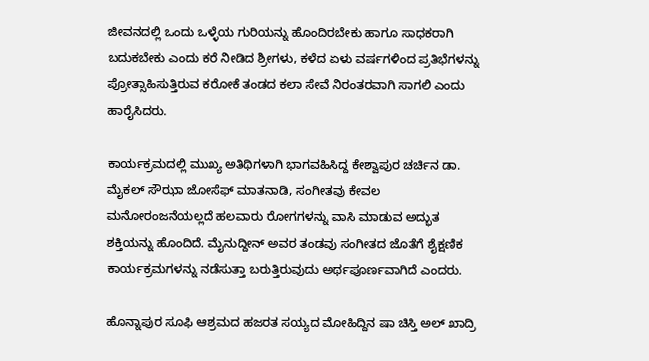ಜೀವನದಲ್ಲಿ ಒಂದು ಒಳ್ಳೆಯ ಗುರಿಯನ್ನು ಹೊಂದಿರಬೇಕು ಹಾಗೂ ಸಾಧಕರಾಗಿ ಬದುಕಬೇಕು ಎಂದು ಕರೆ ನೀಡಿದ ಶ್ರೀಗಳು, ಕಳೆದ ಏಳು ವರ್ಷಗಳಿಂದ ಪ್ರತಿಭೆಗಳನ್ನು ಪ್ರೋತ್ಸಾಹಿಸುತ್ತಿರುವ ಕರೋಕೆ ತಂಡದ ಕಲಾ ಸೇವೆ ನಿರಂತರವಾಗಿ ಸಾಗಲಿ ಎಂದು ಹಾರೈಸಿದರು.

ಕಾರ್ಯಕ್ರಮದಲ್ಲಿ ಮುಖ್ಯ ಅತಿಥಿಗಳಾಗಿ ಭಾಗವಹಿಸಿದ್ದ ಕೇಶ್ವಾಪುರ ಚರ್ಚಿನ ಡಾ. ಮೈಕಲ್ ಸೌಝಾ ಜೋಸೆಫ್ ಮಾತನಾಡಿ, ಸಂಗೀತವು ಕೇವಲ ಮನೋರಂಜನೆಯಲ್ಲದೆ ಹಲವಾರು ರೋಗಗಳನ್ನು ವಾಸಿ ಮಾಡುವ ಅದ್ಭುತ ಶಕ್ತಿಯನ್ನು ಹೊಂದಿದೆ. ಮೈನುದ್ದೀನ್ ಅವರ ತಂಡವು ಸಂಗೀತದ ಜೊತೆಗೆ ಶೈಕ್ಷಣಿಕ ಕಾರ್ಯಕ್ರಮಗಳನ್ನು ನಡೆಸುತ್ತಾ ಬರುತ್ತಿರುವುದು ಅರ್ಥಪೂರ್ಣವಾಗಿದೆ ಎಂದರು.

ಹೊನ್ನಾಪುರ ಸೂಫಿ ಆಶ್ರಮದ ಹಜರತ ಸಯ್ಯದ ಮೋಹಿದ್ದಿನ ಷಾ ಚಿಸ್ತಿ ಅಲ್ ಖಾದ್ರಿ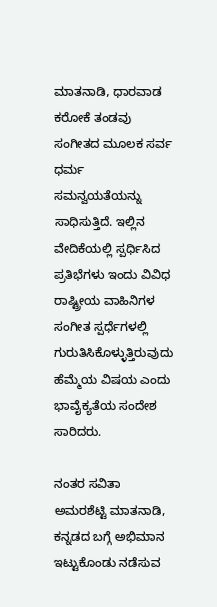ಮಾತನಾಡಿ, ಧಾರವಾಡ ಕರೋಕೆ ತಂಡವು ಸಂಗೀತದ ಮೂಲಕ ಸರ್ವ ಧರ್ಮ ಸಮನ್ವಯತೆಯನ್ನು ಸಾಧಿಸುತ್ತಿದೆ. ಇಲ್ಲಿನ ವೇದಿಕೆಯಲ್ಲಿ ಸ್ಪರ್ಧಿಸಿದ ಪ್ರತಿಭೆಗಳು ಇಂದು ವಿವಿಧ ರಾಷ್ಟ್ರೀಯ ವಾಹಿನಿಗಳ ಸಂಗೀತ ಸ್ಪರ್ಧೆಗಳಲ್ಲಿ ಗುರುತಿಸಿಕೊಳ್ಳುತ್ತಿರುವುದು ಹೆಮ್ಮೆಯ ವಿಷಯ ಎಂದು ಭಾವೈಕ್ಯತೆಯ ಸಂದೇಶ ಸಾರಿದರು.

ನಂತರ ಸವಿತಾ ಅಮರಶೆಟ್ಟಿ ಮಾತನಾಡಿ, ಕನ್ನಡದ ಬಗ್ಗೆ ಅಭಿಮಾನ ಇಟ್ಟುಕೊಂಡು ನಡೆಸುವ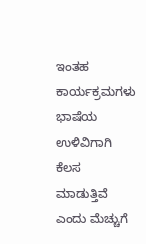ಇಂತಹ ಕಾರ್ಯಕ್ರಮಗಳು ಭಾಷೆಯ ಉಳಿವಿಗಾಗಿ ಕೆಲಸ ಮಾಡುತ್ತಿವೆ ಎಂದು ಮೆಚ್ಚುಗೆ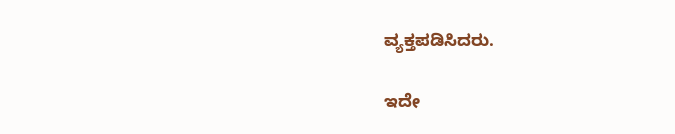ವ್ಯಕ್ತಪಡಿಸಿದರು.

ಇದೇ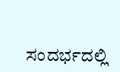ಸಂದರ್ಭದಲ್ಲಿ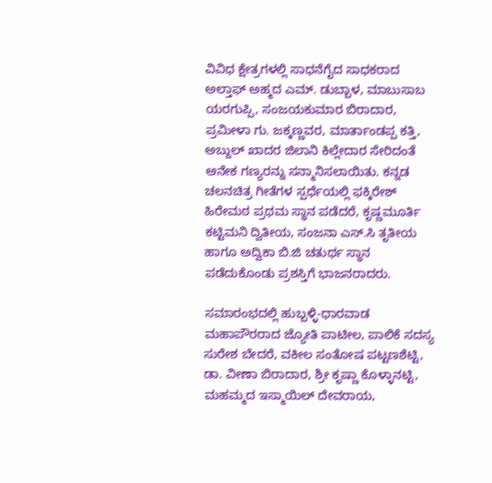ವಿವಿಧ ಕ್ಷೇತ್ರಗಳಲ್ಲಿ ಸಾಧನೆಗೈದ ಸಾಧಕರಾದ ಅಲ್ತಾಫ್ ಅಹ್ಮದ ಎಮ್. ಡುಬ್ಬಾಳ, ಮಾಬುಸಾಬ ಯರಗುಪ್ಪಿ, ಸಂಜಯಕುಮಾರ ಬಿರಾದಾರ, ಪ್ರಮೀಳಾ ಗು. ಜಕ್ಕಣ್ಣವರ, ಮಾರ್ತಾಂಡಪ್ಪ ಕತ್ತಿ, ಅಬ್ದುಲ್ ಖಾದರ ಜಿಲಾನಿ ಕಿಲ್ಲೇದಾರ ಸೇರಿದಂತೆ ಅನೇಕ ಗಣ್ಯರನ್ನು ಸನ್ಮಾನಿಸಲಾಯಿತು. ಕನ್ನಡ ಚಲನಚಿತ್ರ ಗೀತೆಗಳ ಸ್ಪರ್ಧೆಯಲ್ಲಿ ಫಕ್ಕಿರೇಶ್ ಹಿರೇಮಠ ಪ್ರಥಮ ಸ್ಥಾನ ಪಡೆದರೆ, ಕೃಷ್ಣಮೂರ್ತಿ ಕಟ್ಟಿಮನಿ ದ್ವಿತೀಯ, ಸಂಜನಾ ಎಸ್.ಸಿ ತೃತೀಯ ಹಾಗೂ ಅದ್ವಿಕಾ ಬಿ.ಜಿ ಚತುರ್ಥ ಸ್ಥಾನ ಪಡೆದುಕೊಂಡು ಪ್ರಶಸ್ತಿಗೆ ಭಾಜನರಾದರು.

ಸಮಾರಂಭದಲ್ಲಿ ಹುಬ್ಬಳ್ಳಿ-ಧಾರವಾಡ ಮಹಾಪೌರರಾದ ಜ್ಯೋತಿ ಪಾಟೀಲ, ಪಾಲಿಕೆ ಸದಸ್ಯ ಸುರೇಶ ಬೇದರೆ, ವಕೀಲ ಸಂತೋಷ ಪಟ್ಟಣಶೆಟ್ಟಿ, ಡಾ. ವೀಣಾ ಬಿರಾದಾರ, ಶ್ರೀ ಕೃಷ್ಣಾ ಕೊಳ್ಳಾನಟ್ಟಿ, ಮಹಮ್ಮದ ಇಸ್ಮಾಯಿಲ್ ದೇವರಾಯ,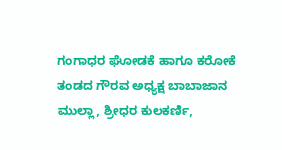ಗಂಗಾಧರ ಘೋಡಕೆ ಹಾಗೂ ಕರೋಕೆ ತಂಡದ ಗೌರವ ಅಧ್ಯಕ್ಷ ಬಾಬಾಜಾನ ಮುಲ್ಲಾ, ಶ್ರೀಧರ ಕುಲಕರ್ಣಿ,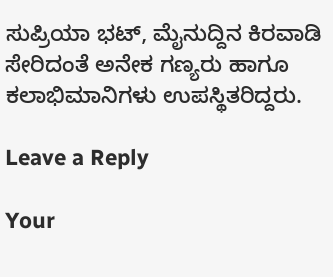ಸುಪ್ರಿಯಾ ಭಟ್, ಮೈನುದ್ದಿನ ಕಿರವಾಡಿ ಸೇರಿದಂತೆ ಅನೇಕ ಗಣ್ಯರು ಹಾಗೂ ಕಲಾಭಿಮಾನಿಗಳು ಉಪಸ್ಥಿತರಿದ್ದರು.

Leave a Reply

Your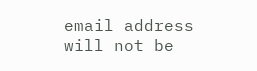email address will not be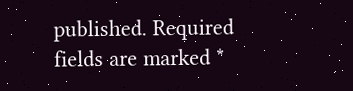published. Required fields are marked *